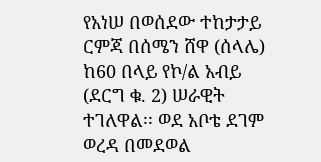የአነሠ በወሰደው ተከታታይ ርምጃ በሰሜን ሸዋ (ሰላሌ) ከ60 በላይ የኮ/ል አብይ (ደርግ ቁ. 2) ሠራዊት ተገለዋል፡፡ ወደ አቦቴ ደገም ወረዳ በመደወል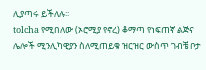ሊያጣሩ ይችለሉ፡፡
tolcha የሚበለው (ኦሮሚያ የኖረ) ቆማጣ የነፍጠኛ ልጅና ሌሎች ሚንሊካዊያን ስለሚጠይቁ ዝርዝር ውስጥ ገብቼ ቦታ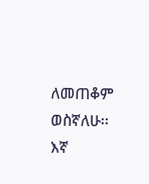ለመጠቆም ወስኛለሁ፡፡ እኛ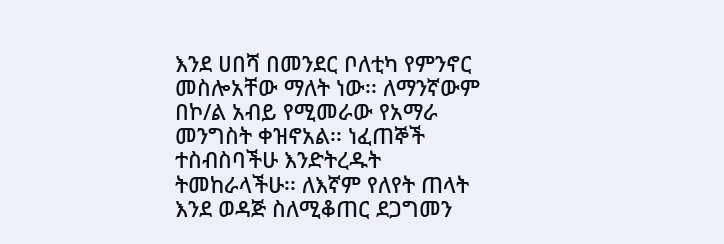እንደ ሀበሻ በመንደር ቦለቲካ የምንኖር መስሎአቸው ማለት ነው፡፡ ለማንኛውም በኮ/ል አብይ የሚመራው የአማራ መንግስት ቀዝኖአል፡፡ ነፈጠኞች ተስብስባችሁ እንድትረዱት ትመከራላችሁ፡፡ ለእኛም የለየት ጠላት እንደ ወዳጅ ስለሚቆጠር ደጋግመን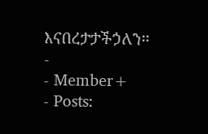እናበረታታችኃለን፡፡
-
- Member+
- Posts: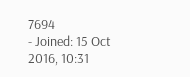7694
- Joined: 15 Oct 2016, 10:31